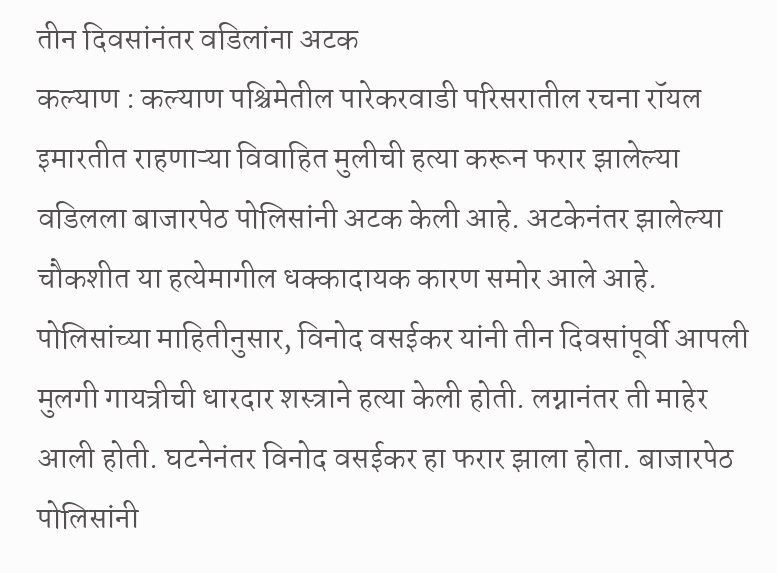तीन दिवसांनंतर वडिलांना अटक
कल्याण : कल्याण पश्चिमेतील पारेकरवाडी परिसरातील रचना रॉयल इमारतीत राहणाऱ्या विवाहित मुलीची हत्या करून फरार झालेल्या वडिलला बाजारपेठ पोलिसांनी अटक केली आहे. अटकेनंतर झालेल्या चौकशीत या हत्येमागील धक्कादायक कारण समोर आले आहे.
पोलिसांच्या माहितीनुसार, विनोद वसईकर यांनी तीन दिवसांपूर्वी आपली मुलगी गायत्रीची धारदार शस्त्राने हत्या केली होती. लग्नानंतर ती माहेर आली होती. घटनेनंतर विनोद वसईकर हा फरार झाला होता. बाजारपेठ पोलिसांनी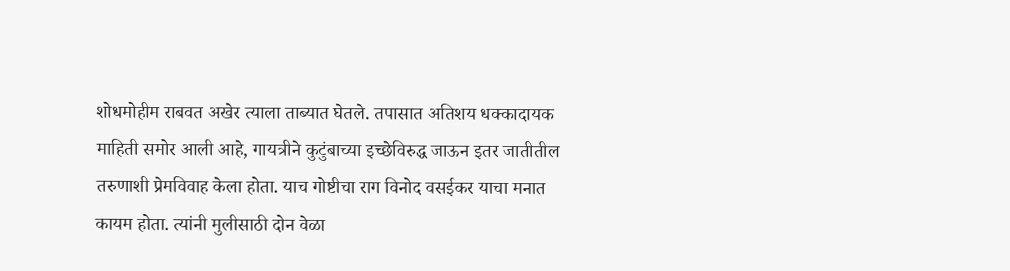शोधमोहीम राबवत अखेर त्याला ताब्यात घेतले. तपासात अतिशय धक्कादायक माहिती समोर आली आहे, गायत्रीने कुटुंबाच्या इच्छेविरुद्ध जाऊन इतर जातीतील तरुणाशी प्रेमविवाह केला होता. याच गोष्टीचा राग विनोद वसईकर याचा मनात कायम होता. त्यांनी मुलीसाठी दोन वेळा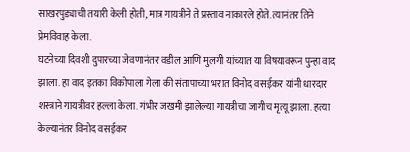साखरपुड्याची तयारी केली होती, मात्र गायत्रीने ते प्रस्ताव नाकारले होते. त्यानंतर तिने प्रेमविवाह केला.
घटनेच्या दिवशी दुपारच्या जेवणानंतर वडील आणि मुलगी यांच्यात या विषयावरून पुन्हा वाद झाला. हा वाद इतका विकोपाला गेला की संतापाच्या भरात विनोद वसईकर यांनी धारदार शस्त्राने गायत्रीवर हल्ला केला. गंभीर जखमी झालेल्या गायत्रीचा जागीच मृत्यू झाला. हत्या केल्यानंतर विनोद वसईकर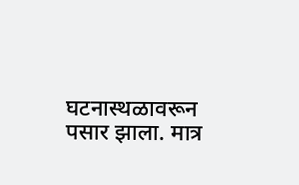घटनास्थळावरून पसार झाला. मात्र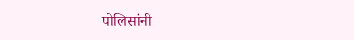पोलिसांनी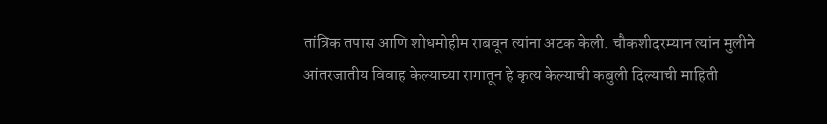तांत्रिक तपास आणि शोधमोहीम राबवून त्यांना अटक केली. चौकशीदरम्यान त्यांन मुलीने आंतरजातीय विवाह केल्याच्या रागातून हे कृत्य केल्याची कबुली दिल्याची माहिती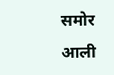समोर आली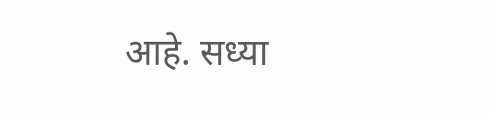आहे. सध्या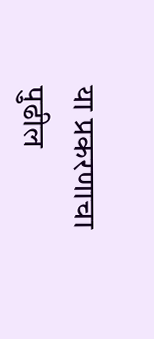या प्रकरणाचा पुढील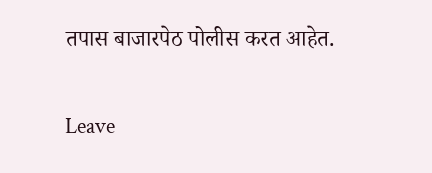तपास बाजारपेठ पोलीस करत आहेत.

Leave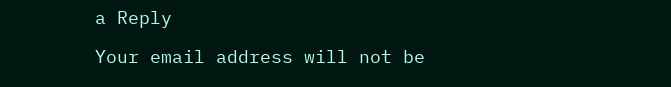a Reply

Your email address will not be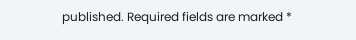published. Required fields are marked *